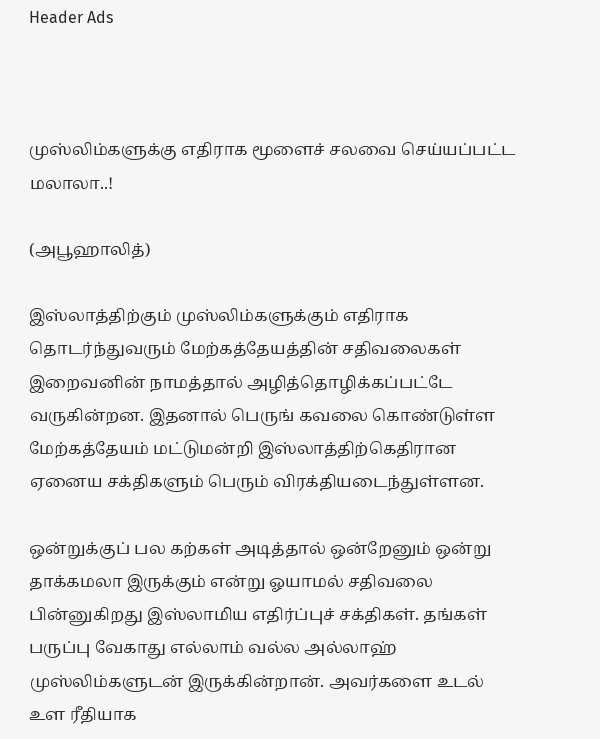Header Ads



முஸ்லிம்களுக்கு எதிராக மூளைச் சலவை செய்யப்பட்ட மலாலா..!

(அபூஹாலித்)

இஸ்லாத்திற்கும் முஸ்லிம்களுக்கும் எதிராக தொடர்ந்துவரும் மேற்கத்தேயத்தின் சதிவலைகள் இறைவனின் நாமத்தால் அழித்தொழிக்கப்பட்டே வருகின்றன. இதனால் பெருங் கவலை கொண்டுள்ள மேற்கத்தேயம் மட்டுமன்றி இஸ்லாத்திற்கெதிரான ஏனைய சக்திகளும் பெரும் விரக்தியடைந்துள்ளன.

ஒன்றுக்குப் பல கற்கள் அடித்தால் ஒன்றேனும் ஒன்று தாக்கமலா இருக்கும் என்று ஓயாமல் சதிவலை பின்னுகிறது இஸ்லாமிய எதிர்ப்புச் சக்திகள். தங்கள் பருப்பு வேகாது எல்லாம் வல்ல அல்லாஹ் முஸ்லிம்களுடன் இருக்கின்றான். அவர்களை உடல் உள ரீதியாக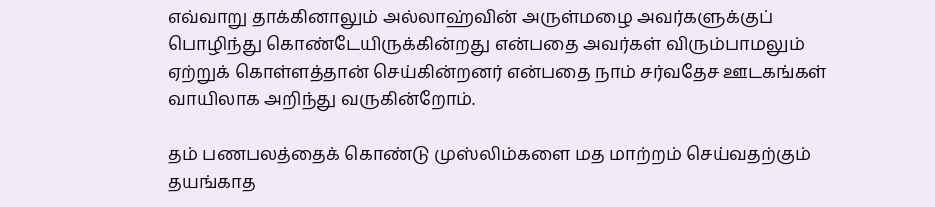எவ்வாறு தாக்கினாலும் அல்லாஹ்வின் அருள்மழை அவர்களுக்குப் பொழிந்து கொண்டேயிருக்கின்றது என்பதை அவர்கள் விரும்பாமலும் ஏற்றுக் கொள்ளத்தான் செய்கின்றனர் என்பதை நாம் சர்வதேச ஊடகங்கள் வாயிலாக அறிந்து வருகின்றோம்.

தம் பணபலத்தைக் கொண்டு முஸ்லிம்களை மத மாற்றம் செய்வதற்கும் தயங்காத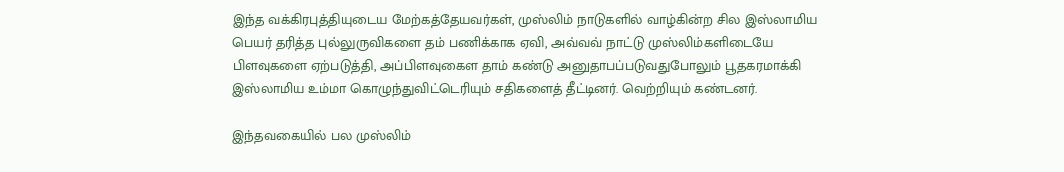இந்த வக்கிரபுத்தியுடைய மேற்கத்தேயவர்கள், முஸ்லிம் நாடுகளில் வாழ்கின்ற சில இஸ்லாமிய பெயர் தரித்த புல்லுருவிகளை தம் பணிக்காக ஏவி, அவ்வவ் நாட்டு முஸ்லிம்களிடையே பிளவுகளை ஏற்படுத்தி, அப்பிளவுகைள தாம் கண்டு அனுதாபப்படுவதுபோலும் பூதகரமாக்கி இஸ்லாமிய உம்மா கொழுந்துவிட்டெரியும் சதிகளைத் தீட்டினர். வெற்றியும் கண்டனர்.

இந்தவகையில் பல முஸ்லிம்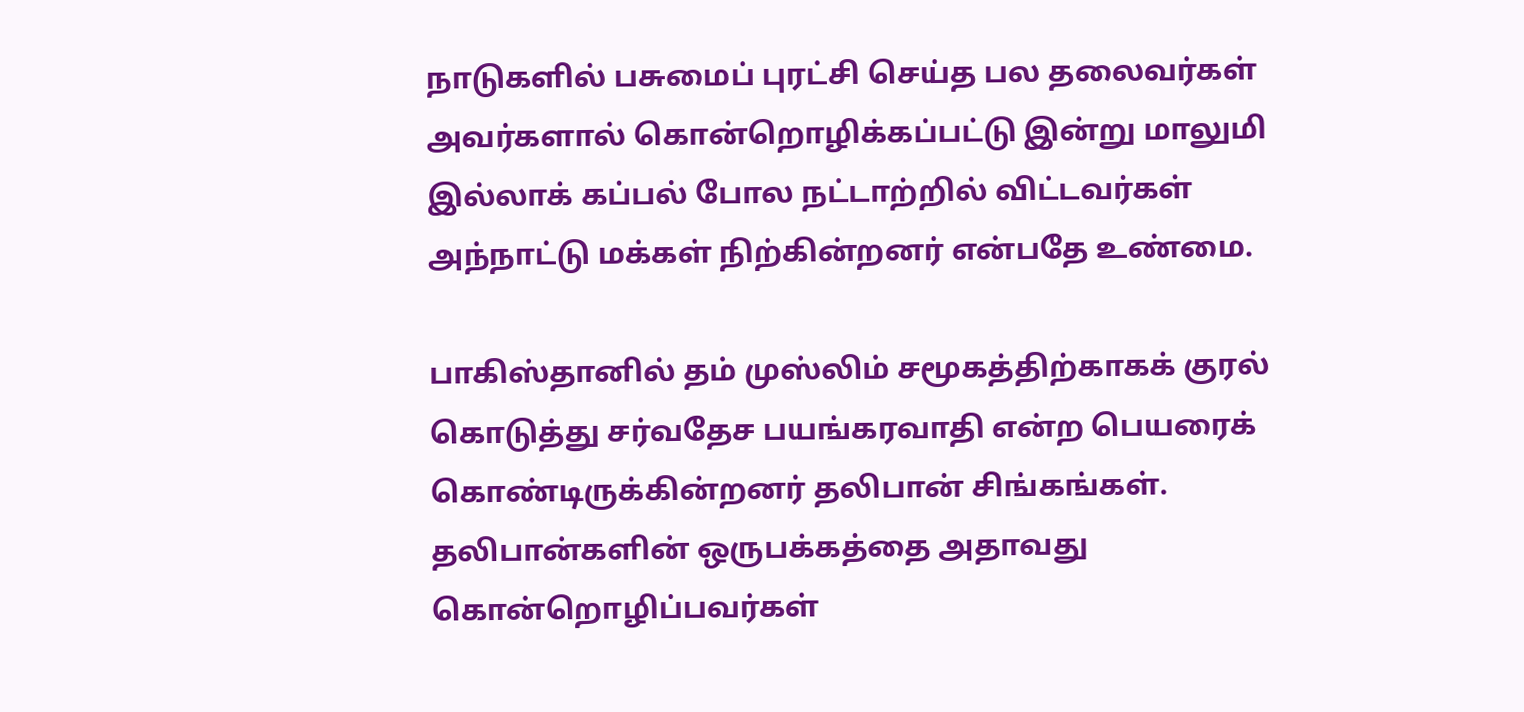நாடுகளில் பசுமைப் புரட்சி செய்த பல தலைவர்கள் அவர்களால் கொன்றொழிக்கப்பட்டு இன்று மாலுமி இல்லாக் கப்பல் போல நட்டாற்றில் விட்டவர்கள் அந்நாட்டு மக்கள் நிற்கின்றனர் என்பதே உண்மை.

பாகிஸ்தானில் தம் முஸ்லிம் சமூகத்திற்காகக் குரல் கொடுத்து சர்வதேச பயங்கரவாதி என்ற பெயரைக் கொண்டிருக்கின்றனர் தலிபான் சிங்கங்கள். தலிபான்களின் ஒருபக்கத்தை அதாவது கொன்றொழிப்பவர்கள்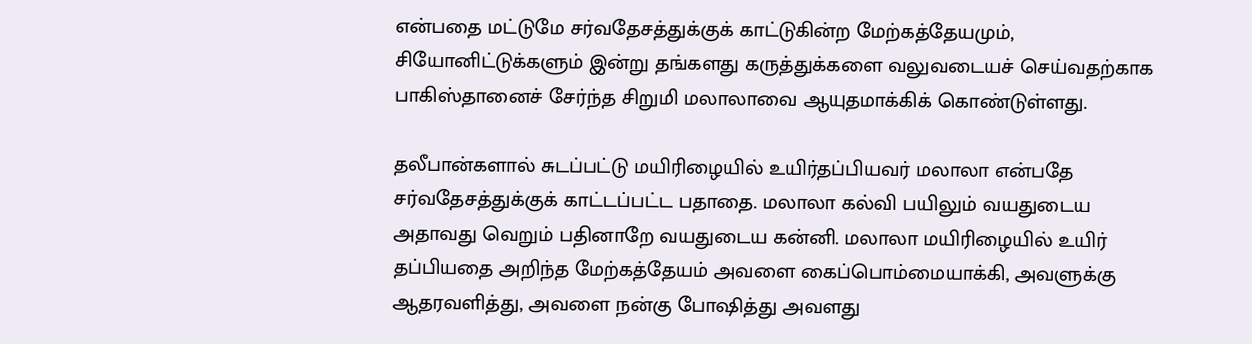என்பதை மட்டுமே சர்வதேசத்துக்குக் காட்டுகின்ற மேற்கத்தேயமும், சியோனிட்டுக்களும் இன்று தங்களது கருத்துக்களை வலுவடையச் செய்வதற்காக பாகிஸ்தானைச் சேர்ந்த சிறுமி மலாலாவை ஆயுதமாக்கிக் கொண்டுள்ளது.

தலீபான்களால் சுடப்பட்டு மயிரிழையில் உயிர்தப்பியவர் மலாலா என்பதே சர்வதேசத்துக்குக் காட்டப்பட்ட பதாதை. மலாலா கல்வி பயிலும் வயதுடைய அதாவது வெறும் பதினாறே வயதுடைய கன்னி. மலாலா மயிரிழையில் உயிர் தப்பியதை அறிந்த மேற்கத்தேயம் அவளை கைப்பொம்மையாக்கி, அவளுக்கு ஆதரவளித்து, அவளை நன்கு போஷித்து அவளது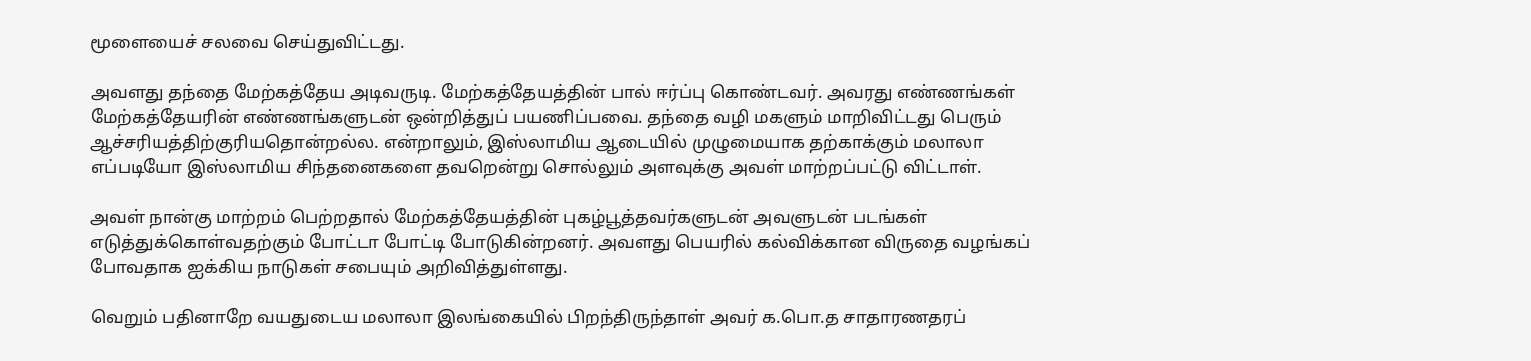மூளையைச் சலவை செய்துவிட்டது.

அவளது தந்தை மேற்கத்தேய அடிவருடி. மேற்கத்தேயத்தின் பால் ஈர்ப்பு கொண்டவர். அவரது எண்ணங்கள் மேற்கத்தேயரின் எண்ணங்களுடன் ஒன்றித்துப் பயணிப்பவை. தந்தை வழி மகளும் மாறிவிட்டது பெரும் ஆச்சரியத்திற்குரியதொன்றல்ல. என்றாலும், இஸ்லாமிய ஆடையில் முழுமையாக தற்காக்கும் மலாலா எப்படியோ இஸ்லாமிய சிந்தனைகளை தவறென்று சொல்லும் அளவுக்கு அவள் மாற்றப்பட்டு விட்டாள்.

அவள் நான்கு மாற்றம் பெற்றதால் மேற்கத்தேயத்தின் புகழ்பூத்தவர்களுடன் அவளுடன் படங்கள் எடுத்துக்கொள்வதற்கும் போட்டா போட்டி போடுகின்றனர். அவளது பெயரில் கல்விக்கான விருதை வழங்கப் போவதாக ஐக்கிய நாடுகள் சபையும் அறிவித்துள்ளது.

வெறும் பதினாறே வயதுடைய மலாலா இலங்கையில் பிறந்திருந்தாள் அவர் க.பொ.த சாதாரணதரப்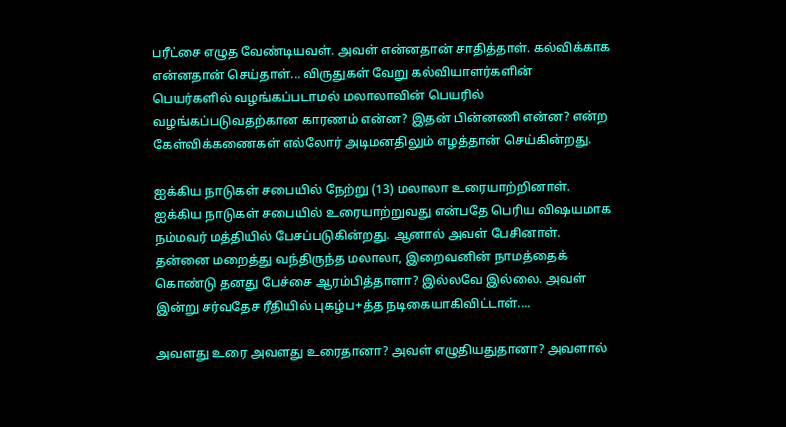பரீட்சை எழுத வேண்டியவள். அவள் என்னதான் சாதித்தாள். கல்விக்காக என்னதான் செய்தாள்... விருதுகள் வேறு கல்வியாளர்களின் பெயர்களில் வழங்கப்படாமல் மலாலாவின் பெயரில் வழங்கப்படுவதற்கான காரணம் என்ன? இதன் பின்னணி என்ன? என்ற கேள்விக்கணைகள் எல்லோர் அடிமனதிலும் எழத்தான் செய்கின்றது.

ஐக்கிய நாடுகள் சபையில் நேற்று (13) மலாலா உரையாற்றினாள். ஐக்கிய நாடுகள் சபையில் உரையாற்றுவது என்பதே பெரிய விஷயமாக நம்மவர் மத்தியில் பேசப்படுகின்றது. ஆனால் அவள் பேசினாள். தன்னை மறைத்து வந்திருந்த மலாலா, இறைவனின் நாமத்தைக் கொண்டு தனது பேச்சை ஆரம்பித்தாளா? இல்லவே இல்லை. அவள் இன்று சர்வதேச ரீதியில் புகழ்ப+த்த நடிகையாகிவிட்டாள்....

அவளது உரை அவளது உரைதானா? அவள் எழுதியதுதானா? அவளால்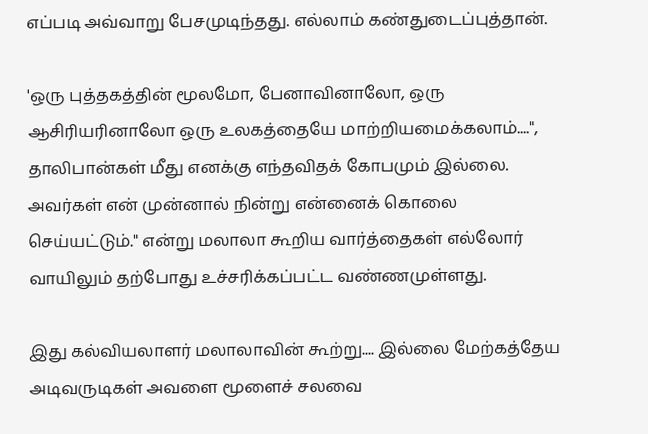எப்படி அவ்வாறு பேசமுடிந்தது. எல்லாம் கண்துடைப்புத்தான்.

'ஒரு புத்தகத்தின் மூலமோ, பேனாவினாலோ, ஒரு ஆசிரியரினாலோ ஒரு உலகத்தையே மாற்றியமைக்கலாம்....", தாலிபான்கள் மீது எனக்கு எந்தவிதக் கோபமும் இல்லை. அவர்கள் என் முன்னால் நின்று என்னைக் கொலை செய்யட்டும்." என்று மலாலா கூறிய வார்த்தைகள் எல்லோர் வாயிலும் தற்போது உச்சரிக்கப்பட்ட வண்ணமுள்ளது.

இது கல்வியலாளர் மலாலாவின் கூற்று.... இல்லை மேற்கத்தேய அடிவருடிகள் அவளை மூளைச் சலவை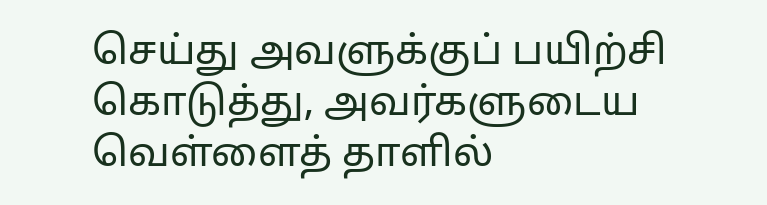செய்து அவளுக்குப் பயிற்சி கொடுத்து, அவர்களுடைய வெள்ளைத் தாளில்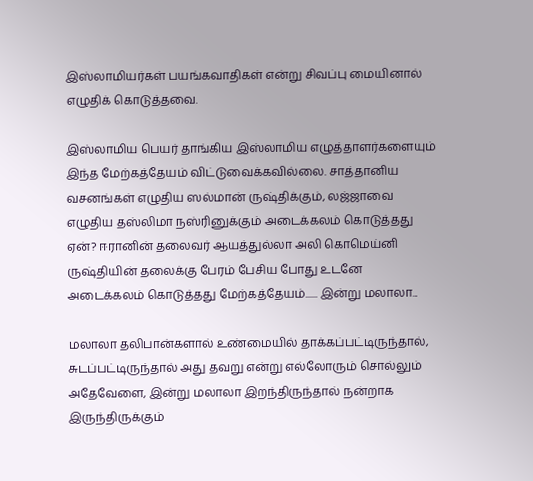இஸ்லாமியர்கள் பயங்கவாதிகள் என்று சிவப்பு மையினால் எழுதிக் கொடுத்தவை.

இஸ்லாமிய பெயர் தாங்கிய இஸ்லாமிய எழுத்தாளர்களையும் இந்த மேற்கத்தேயம் விட்டுவைக்கவில்லை. சாத்தானிய வசனங்கள் எழுதிய ஸல்மான் ருஷ்திக்கும், லஜ்ஜாவை எழுதிய தஸ்லிமா நஸ்ரினுக்கும் அடைக்கலம் கொடுத்தது ஏன்? ஈரானின் தலைவர் ஆயத்துல்லா அலி கொமெய்னி ருஷ்தியின் தலைக்கு பேரம் பேசிய போது உடனே அடைக்கலம் கொடுத்தது மேற்கத்தேயம்...... இன்று மலாலா...

மலாலா தலிபான்களால் உண்மையில் தாக்கப்பட்டிருந்தால், சுடப்பட்டிருந்தால் அது தவறு என்று எல்லோரும் சொல்லும் அதேவேளை, இன்று மலாலா இறந்திருந்தால் நன்றாக இருந்திருக்கும்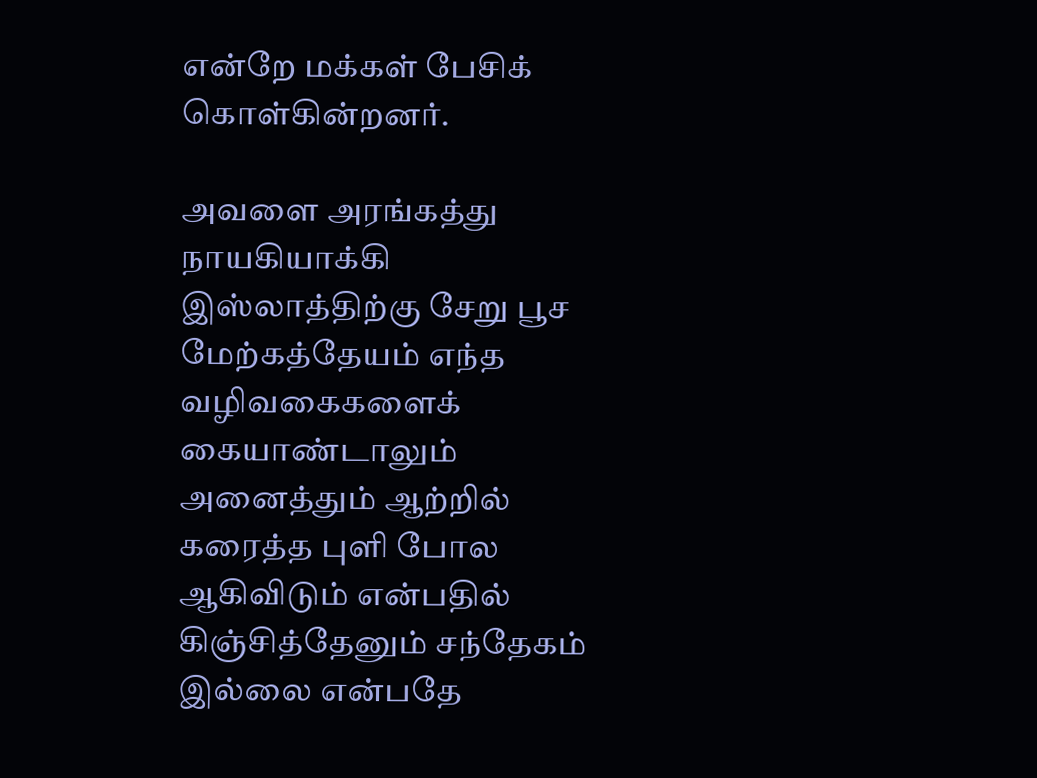என்றே மக்கள் பேசிக் கொள்கின்றனர்.

அவளை அரங்கத்து நாயகியாக்கி இஸ்லாத்திற்கு சேறு பூச மேற்கத்தேயம் எந்த வழிவகைகளைக் கையாண்டாலும் அனைத்தும் ஆற்றில் கரைத்த புளி போல ஆகிவிடும் என்பதில் கிஞ்சித்தேனும் சந்தேகம் இல்லை என்பதே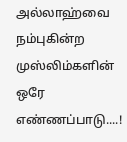அல்லாஹ்வை நம்புகின்ற முஸ்லிம்களின் ஒரே எண்ணப்பாடு....!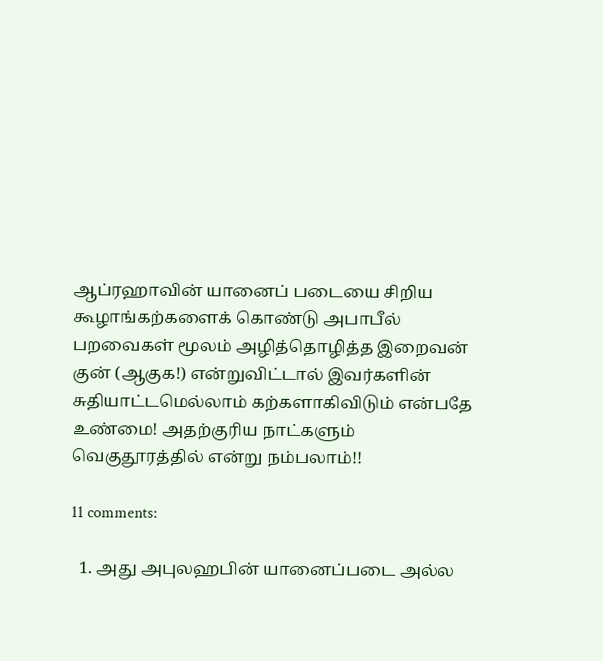ஆப்ரஹாவின் யானைப் படையை சிறிய கூழாங்கற்களைக் கொண்டு அபாபீல் பறவைகள் மூலம் அழித்தொழித்த இறைவன் குன் (ஆகுக!) என்றுவிட்டால் இவர்களின் சுதியாட்டமெல்லாம் கற்களாகிவிடும் என்பதே உண்மை! அதற்குரிய நாட்களும் வெகுதூரத்தில் என்று நம்பலாம்!!

11 comments:

  1. அது அபுலஹபின் யானைப்படை அல்ல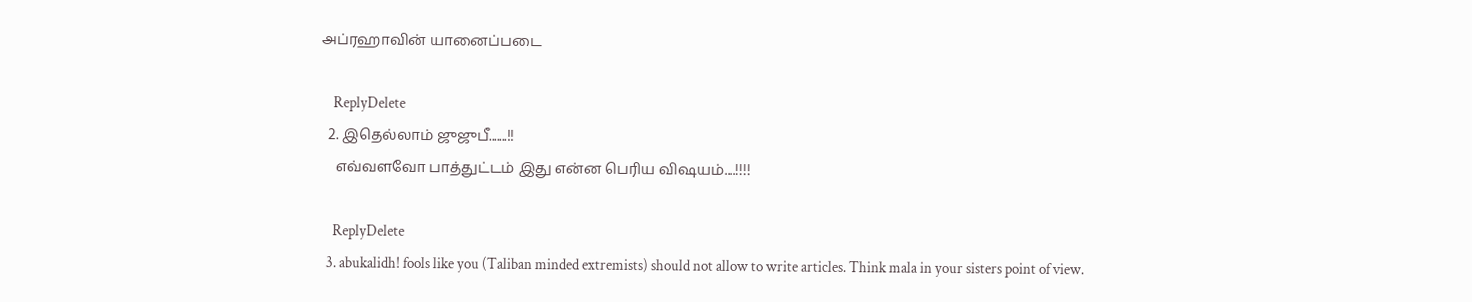அப்ரஹாவின் யானைப்படை

    ReplyDelete
  2. இதெல்லாம் ஜுஜுபீ.......!!
    எவ்வளவோ பாத்துட்டம் இது என்ன பெரிய விஷயம்....!!!!

    ReplyDelete
  3. abukalidh! fools like you (Taliban minded extremists) should not allow to write articles. Think mala in your sisters point of view.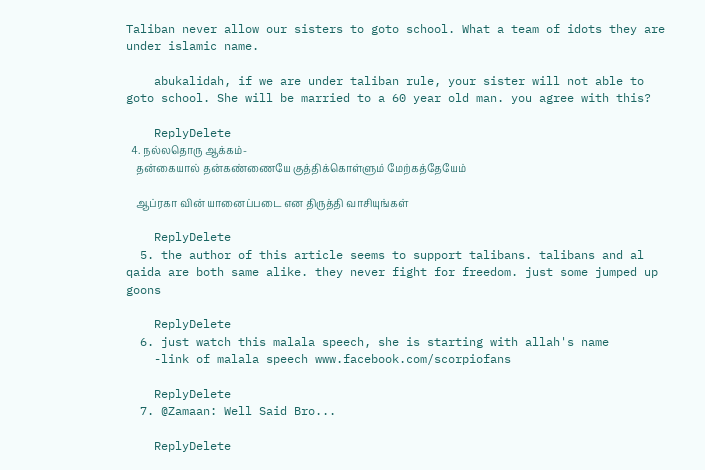Taliban never allow our sisters to goto school. What a team of idots they are under islamic name.

    abukalidah, if we are under taliban rule, your sister will not able to goto school. She will be married to a 60 year old man. you agree with this?

    ReplyDelete
  4. நல்லதொரு ஆக்கம்-
    தன்கையால் தன்கண்ணையே குத்திக்கொள்ளும் மேற்கத்தேயேம்

    ஆப்ரகா வின் யானைப்படை என திருத்தி வாசியுங்கள்

    ReplyDelete
  5. the author of this article seems to support talibans. talibans and al qaida are both same alike. they never fight for freedom. just some jumped up goons

    ReplyDelete
  6. just watch this malala speech, she is starting with allah's name
    -link of malala speech www.facebook.com/scorpiofans

    ReplyDelete
  7. @Zamaan: Well Said Bro...

    ReplyDelete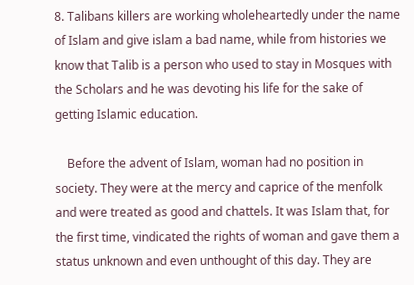8. Talibans killers are working wholeheartedly under the name of Islam and give islam a bad name, while from histories we know that Talib is a person who used to stay in Mosques with the Scholars and he was devoting his life for the sake of getting Islamic education.

    Before the advent of Islam, woman had no position in society. They were at the mercy and caprice of the menfolk and were treated as good and chattels. It was Islam that, for the first time, vindicated the rights of woman and gave them a status unknown and even unthought of this day. They are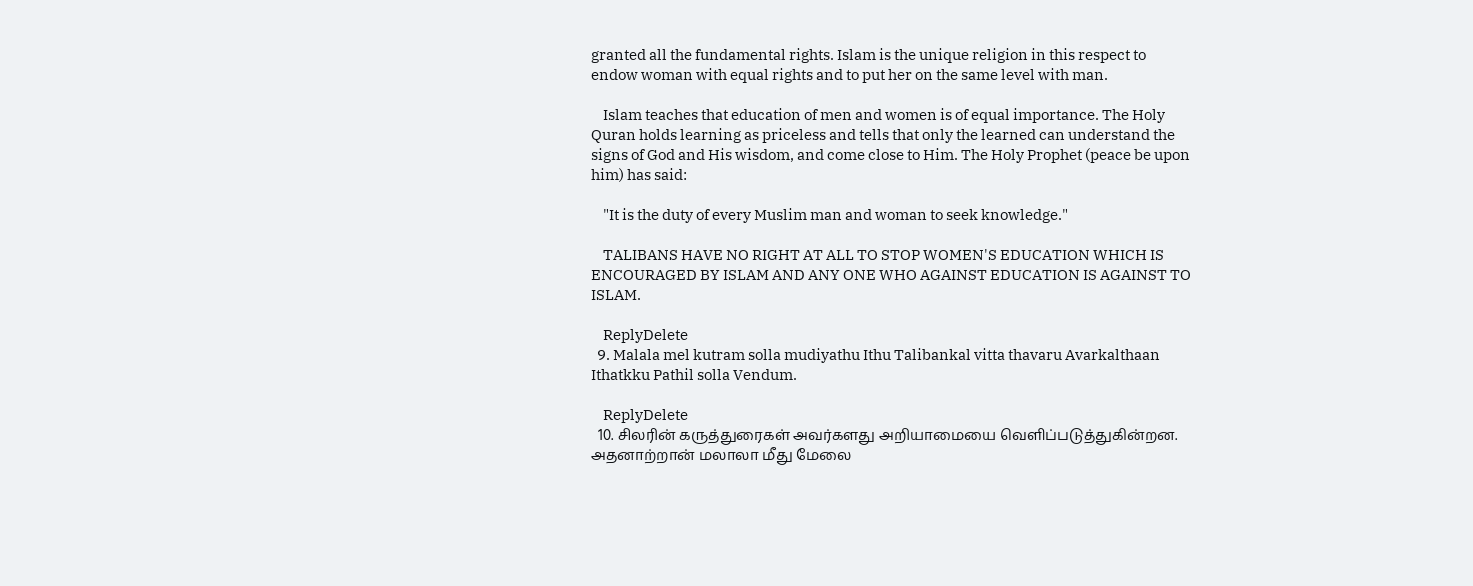granted all the fundamental rights. Islam is the unique religion in this respect to endow woman with equal rights and to put her on the same level with man.

    Islam teaches that education of men and women is of equal importance. The Holy Quran holds learning as priceless and tells that only the learned can understand the signs of God and His wisdom, and come close to Him. The Holy Prophet (peace be upon him) has said:

    "It is the duty of every Muslim man and woman to seek knowledge."

    TALIBANS HAVE NO RIGHT AT ALL TO STOP WOMEN'S EDUCATION WHICH IS ENCOURAGED BY ISLAM AND ANY ONE WHO AGAINST EDUCATION IS AGAINST TO ISLAM.

    ReplyDelete
  9. Malala mel kutram solla mudiyathu Ithu Talibankal vitta thavaru Avarkalthaan Ithatkku Pathil solla Vendum.

    ReplyDelete
  10. சிலரின் கருத்துரைகள் அவர்களது அறியாமையை வெளிப்படுத்துகின்றன. அதனாற்றான் மலாலா மீது மேலை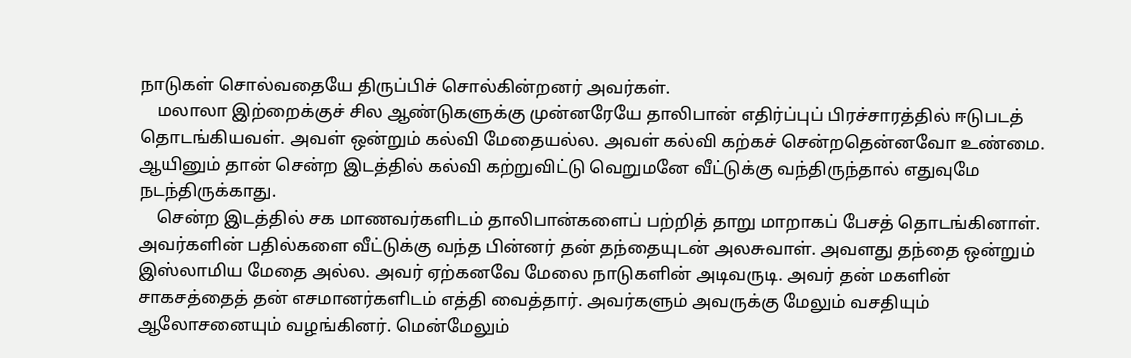நாடுகள் சொல்வதையே திருப்பிச் சொல்கின்றனர் அவர்கள்.
    மலாலா இற்றைக்குச் சில ஆண்டுகளுக்கு முன்னரேயே தாலிபான் எதிர்ப்புப் பிரச்சாரத்தில் ஈடுபடத் தொடங்கியவள். அவள் ஒன்றும் கல்வி மேதையல்ல. அவள் கல்வி கற்கச் சென்றதென்னவோ உண்மை. ஆயினும் தான் சென்ற இடத்தில் கல்வி கற்றுவிட்டு வெறுமனே வீட்டுக்கு வந்திருந்தால் எதுவுமே நடந்திருக்காது.
    சென்ற இடத்தில் சக மாணவர்களிடம் தாலிபான்களைப் பற்றித் தாறு மாறாகப் பேசத் தொடங்கினாள். அவர்களின் பதில்களை வீட்டுக்கு வந்த பின்னர் தன் தந்தையுடன் அலசுவாள். அவளது தந்தை ஒன்றும் இஸ்லாமிய மேதை அல்ல. அவர் ஏற்கனவே மேலை நாடுகளின் அடிவருடி. அவர் தன் மகளின் சாகசத்தைத் தன் எசமானர்களிடம் எத்தி வைத்தார். அவர்களும் அவருக்கு மேலும் வசதியும் ஆலோசனையும் வழங்கினர். மென்மேலும்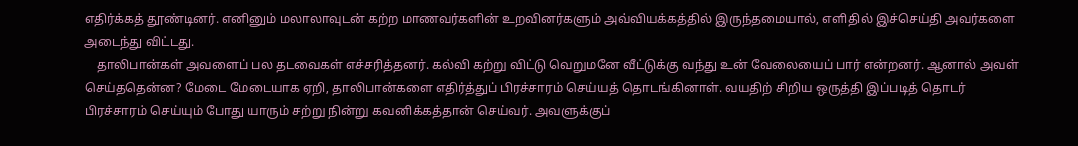எதிர்க்கத் தூண்டினர். எனினும் மலாலாவுடன் கற்ற மாணவர்களின் உறவினர்களும் அவ்வியக்கத்தில் இருந்தமையால், எளிதில் இச்செய்தி அவர்களை அடைந்து விட்டது.
    தாலிபான்கள் அவளைப் பல தடவைகள் எச்சரித்தனர். கல்வி கற்று விட்டு வெறுமனே வீட்டுக்கு வந்து உன் வேலையைப் பார் என்றனர். ஆனால் அவள் செய்ததென்ன? மேடை மேடையாக ஏறி, தாலிபான்களை எதிர்த்துப் பிரச்சாரம் செய்யத் தொடங்கினாள். வயதிற் சிறிய ஒருத்தி இப்படித் தொடர் பிரச்சாரம் செய்யும் போது யாரும் சற்று நின்று கவனிக்கத்தான் செய்வர். அவளுக்குப்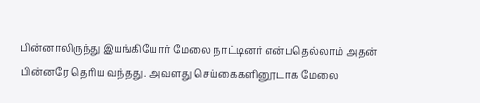பின்னாலிருந்து இயங்கியோர் மேலை நாட்டினர் என்பதெல்லாம் அதன் பின்னரே தெரிய வந்தது. அவளது செய்கைகளினூடாக மேலை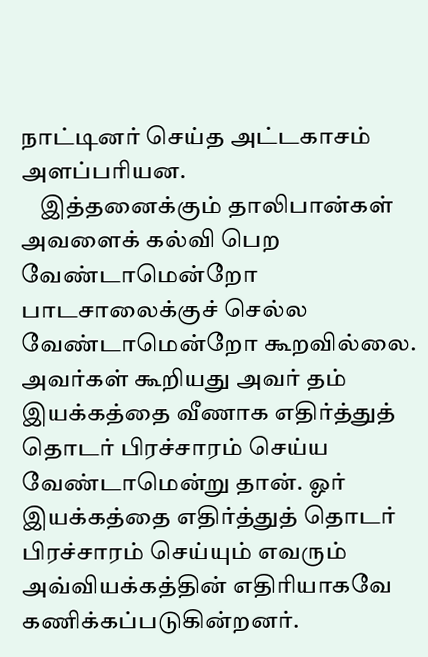நாட்டினர் செய்த அட்டகாசம் அளப்பரியன.
    இத்தனைக்கும் தாலிபான்கள் அவளைக் கல்வி பெற வேண்டாமென்றோ பாடசாலைக்குச் செல்ல வேண்டாமென்றோ கூறவில்லை. அவர்கள் கூறியது அவர் தம் இயக்கத்தை வீணாக எதிர்த்துத் தொடர் பிரச்சாரம் செய்ய வேண்டாமென்று தான். ஓர் இயக்கத்தை எதிர்த்துத் தொடர் பிரச்சாரம் செய்யும் எவரும் அவ்வியக்கத்தின் எதிரியாகவே கணிக்கப்படுகின்றனர்.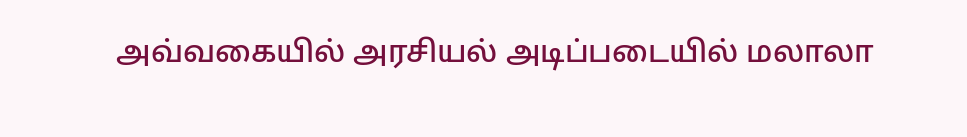அவ்வகையில் அரசியல் அடிப்படையில் மலாலா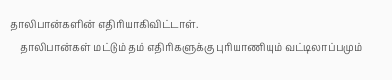தாலிபான்களின் எதிரியாகிவிட்டாள்.
    தாலிபான்கள் மட்டும் தம் எதிரிகளுக்கு புரியாணியும் வட்டிலாப்பமும்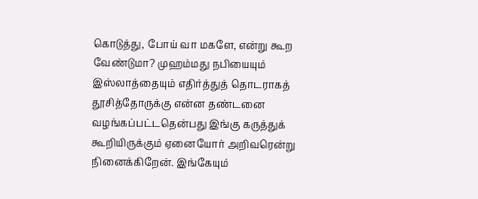கொடுத்து, போய் வா மகளே, என்று கூற வேண்டுமா? முஹம்மது நபியையும் இஸ்லாத்தையும் எதிர்த்துத் தொடராகத் தூசித்தோருக்கு என்ன தண்டனை வழங்கப்பட்டதென்பது இங்கு கருத்துக் கூறியிருக்கும் ஏனையோர் அறிவரென்று நினைக்கிறேன். இங்கேயும்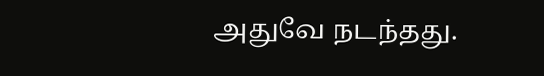அதுவே நடந்தது.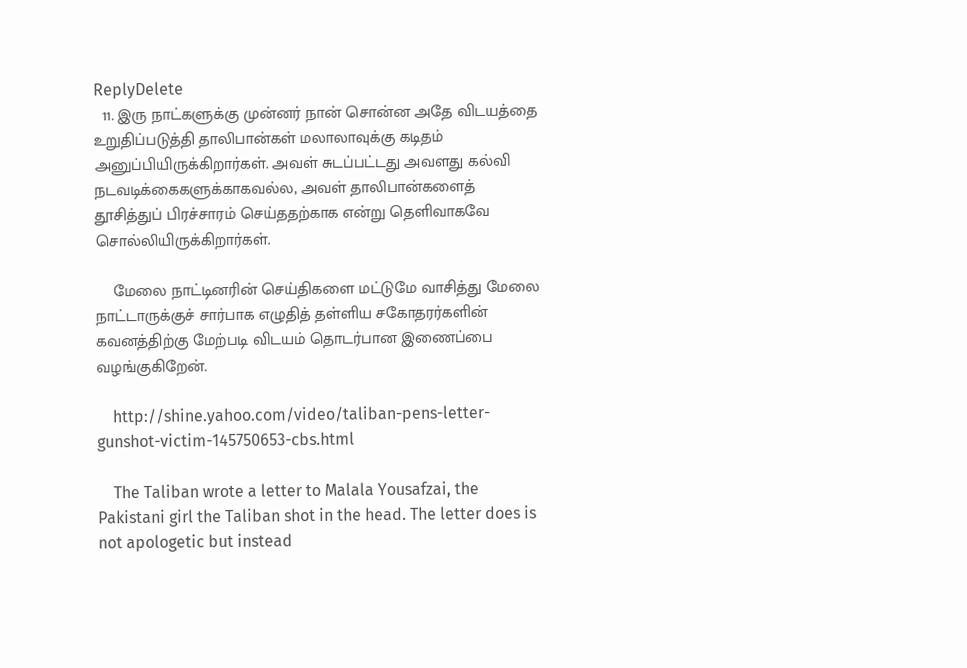ReplyDelete
  11. இரு நாட்களுக்கு முன்னர் நான் சொன்ன அதே விடயத்தை உறுதிப்படுத்தி தாலிபான்கள் மலாலாவுக்கு கடிதம் அனுப்பியிருக்கிறார்கள். அவள் சுடப்பட்டது அவளது கல்வி நடவடிக்கைகளுக்காகவல்ல, அவள் தாலிபான்களைத் தூசித்துப் பிரச்சாரம் செய்ததற்காக என்று தெளிவாகவே சொல்லியிருக்கிறார்கள்.

    மேலை நாட்டினரின் செய்திகளை மட்டுமே வாசித்து மேலை நாட்டாருக்குச் சார்பாக எழுதித் தள்ளிய சகோதரர்களின் கவனத்திற்கு மேற்படி விடயம் தொடர்பான இணைப்பை வழங்குகிறேன்.

    http://shine.yahoo.com/video/taliban-pens-letter-gunshot-victim-145750653-cbs.html

    The Taliban wrote a letter to Malala Yousafzai, the Pakistani girl the Taliban shot in the head. The letter does is not apologetic but instead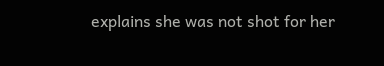explains she was not shot for her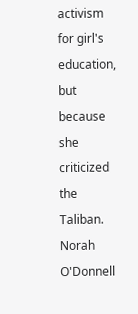activism for girl's education, but because she criticized the Taliban. Norah O'Donnell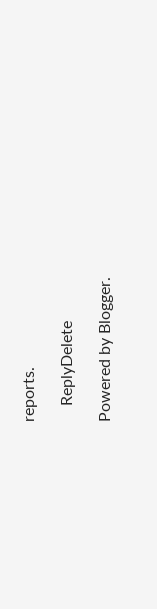reports.

    ReplyDelete

Powered by Blogger.